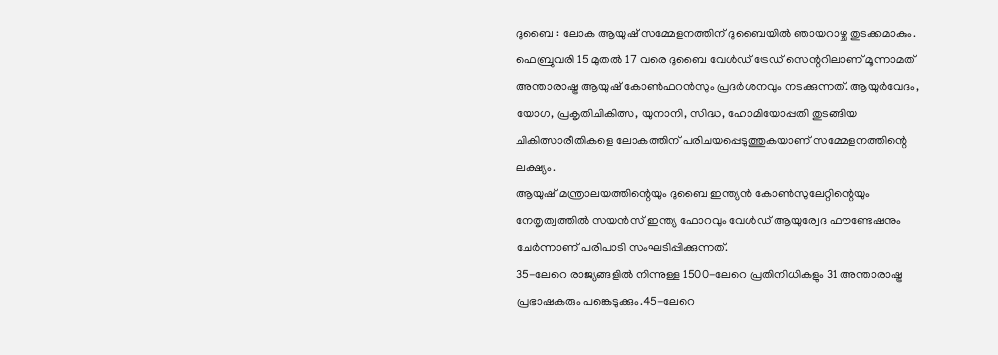ദുബൈ : ലോക ആയുഷ് സമ്മേളനത്തിന് ദുബൈയിൽ ഞായറാഴ്ച തുടക്കമാകും.
ഫെബ്രുവരി 15 മുതൽ 17 വരെ ദുബൈ വേൾഡ് ട്രേഡ് സെന്ററിലാണ് മൂന്നാമത് അന്താരാഷ്ട്ര ആയുഷ് കോൺഫറൻസും പ്രദർശനവും നടക്കുന്നത്. ആയുർവേദം, യോഗ, പ്രകൃതിചികിത്സ, യുനാനി, സിദ്ധ, ഹോമിയോപ്പതി തുടങ്ങിയ ചികിത്സാരീതികളെ ലോകത്തിന് പരിചയപ്പെടുത്തുകയാണ് സമ്മേളനത്തിന്റെ ലക്ഷ്യം.
ആയുഷ് മന്ത്രാലയത്തിന്റെയും ദുബൈ ഇന്ത്യൻ കോൺസുലേറ്റിന്റെയും നേതൃത്വത്തിൽ സയൻസ് ഇന്ത്യ ഫോറവും വേൾഡ് ആയുര്വേദ ഫൗണ്ടേഷനും ചേർന്നാണ് പരിപാടി സംഘടിപ്പിക്കുന്നത്.
35-ലേറെ രാജ്യങ്ങളിൽ നിന്നുള്ള 1500-ലേറെ പ്രതിനിധികളും 31 അന്താരാഷ്ട്ര
പ്രഭാഷകരും പങ്കെടുക്കും.45-ലേറെ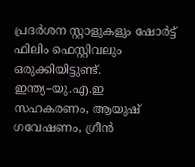പ്രദർശന സ്റ്റാളുകളും ഷോർട്ട് ഫിലിം ഫെസ്റ്റിവലും ഒരുക്കിയിട്ടുണ്ട്.
ഇന്ത്യ–യു.എ.ഇ സഹകരണം, ആയുഷ് ഗവേഷണം, ഗ്രീൻ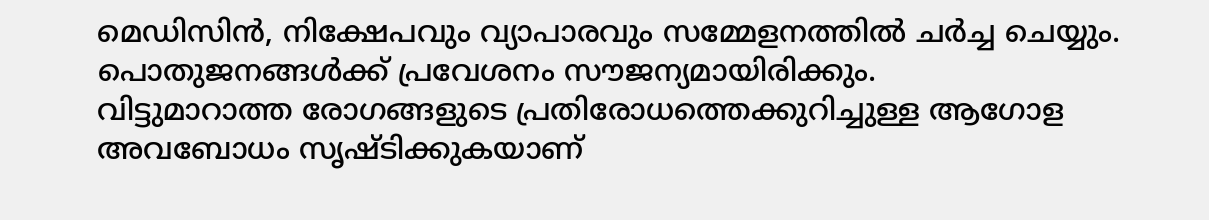മെഡിസിൻ, നിക്ഷേപവും വ്യാപാരവും സമ്മേളനത്തിൽ ചർച്ച ചെയ്യും.
പൊതുജനങ്ങൾക്ക് പ്രവേശനം സൗജന്യമായിരിക്കും.
വിട്ടുമാറാത്ത രോഗങ്ങളുടെ പ്രതിരോധത്തെക്കുറിച്ചുള്ള ആഗോള അവബോധം സൃഷ്ടിക്കുകയാണ്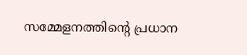സമ്മേളനത്തിന്റെ പ്രധാന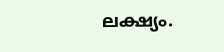ലക്ഷ്യം.